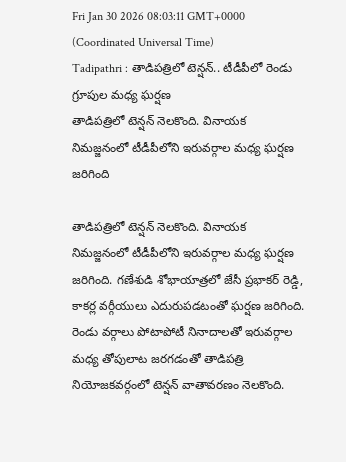Fri Jan 30 2026 08:03:11 GMT+0000 (Coordinated Universal Time)
Tadipathri : తాడిపత్రిలో టెన్షన్.. టీడీపీలో రెండు గ్రూపుల మధ్య ఘర్షణ
తాడిపత్రిలో టెన్షన్ నెలకొంది. వినాయక నిమజ్జనంలో టీడీపీలోని ఇరువర్గాల మధ్య ఘర్షణ జరిగింది

తాడిపత్రిలో టెన్షన్ నెలకొంది. వినాయక నిమజ్జనంలో టీడీపీలోని ఇరువర్గాల మధ్య ఘర్షణ జరిగింది. గణేశుడి శోభాయాత్రలో జేసీ ప్రభాకర్ రెడ్డి, కాకర్ల వర్గీయులు ఎదురుపడటంతో ఘర్షణ జరిగింది. రెండు వర్గాలు పోటాపోటీ నినాదాలతో ఇరువర్గాల మధ్య తోపులాట జరగడంతో తాడిపత్రి నియోజకవర్గంలో టెన్షన్ వాతావరణం నెలకొంది.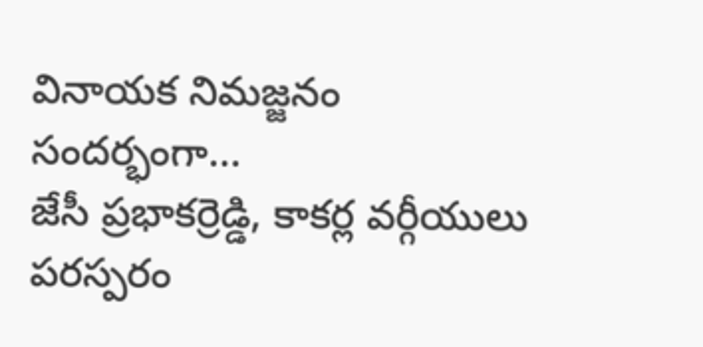వినాయక నిమజ్జనం సందర్భంగా...
జేసీ ప్రభాకర్రెడ్డి, కాకర్ల వర్గీయులు పరస్పరం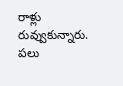రాళ్లు రువ్వుకున్నారు. పలు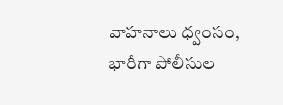వాహనాలు ధ్వంసం, భారీగా పోలీసుల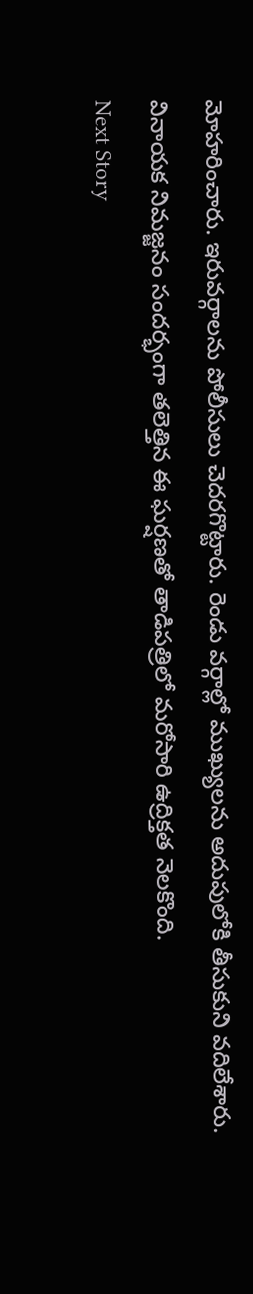మోహరించారు. ఇరువర్గాలను పోలీసులు చెదరగొట్టారు. రెండు వర్గాల్లో ముఖ్యులను అదుపులోకి తీసుకుని వదిలేశారు. వినాయక నిమజ్జనం సందర్భంగా తలెత్తిన ఈ ఘర్షణతో తాడిపత్రిలో మరోసారి ఉద్రిక్తత నెలకొంది.
Next Story